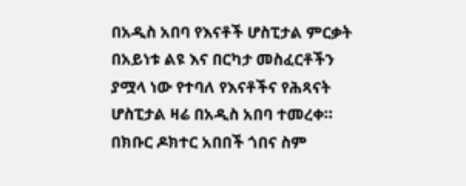በአዲስ አበባ የእናቶች ሆስፒታል ምርቃት በአይነቱ ልዩ እና በርካታ መስፈርቶችን ያሟላ ነው የተባለ የእናቶችና የሕጻናት ሆስፒታል ዛሬ በአዲስ አበባ ተመረቀ። በክቡር ዶክተር አበበች ጎበና ስም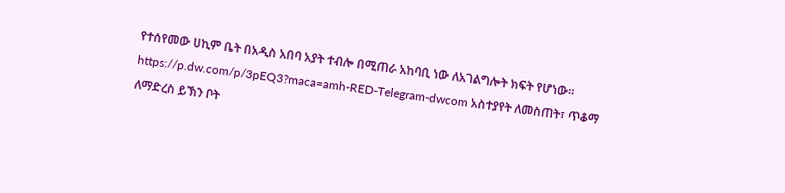የተሰየመው ሀኪም ቤት በአዲስ አበባ አያት ተብሎ በሚጠራ አከባቢ ነው ለአገልግሎት ክፍት የሆነው። https://p.dw.com/p/3pEQ3?maca=amh-RED-Telegram-dwcom አስተያየት ለመስጠት፣ ጥቆማ ለማድረስ ይኽን ቦት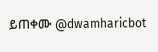ይጠቀሙ @dwamharicbot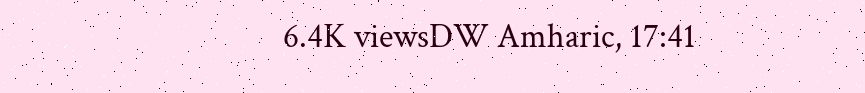6.4K viewsDW Amharic, 17:41